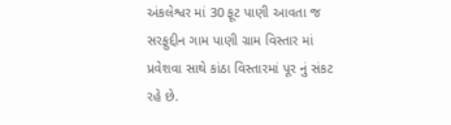અંકલેશ્વર માં 30 ફૂટ પાણી આવતા જ સરફુદ્દીન ગામ પાણી ગ્રામ વિસ્તાર માં પ્રવેશવા સાથે કાંઠા વિસ્તારમાં પૂર નું સંકટ રહે છે.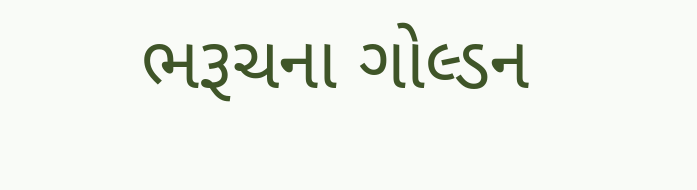ભરૂચના ગોલ્ડન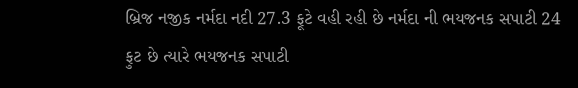બ્રિજ નજીક નર્મદા નદી 27.3 ફૂટે વહી રહી છે નર્મદા ની ભયજનક સપાટી 24 ફુટ છે ત્યારે ભયજનક સપાટી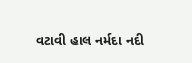વટાવી હાલ નર્મદા નદી